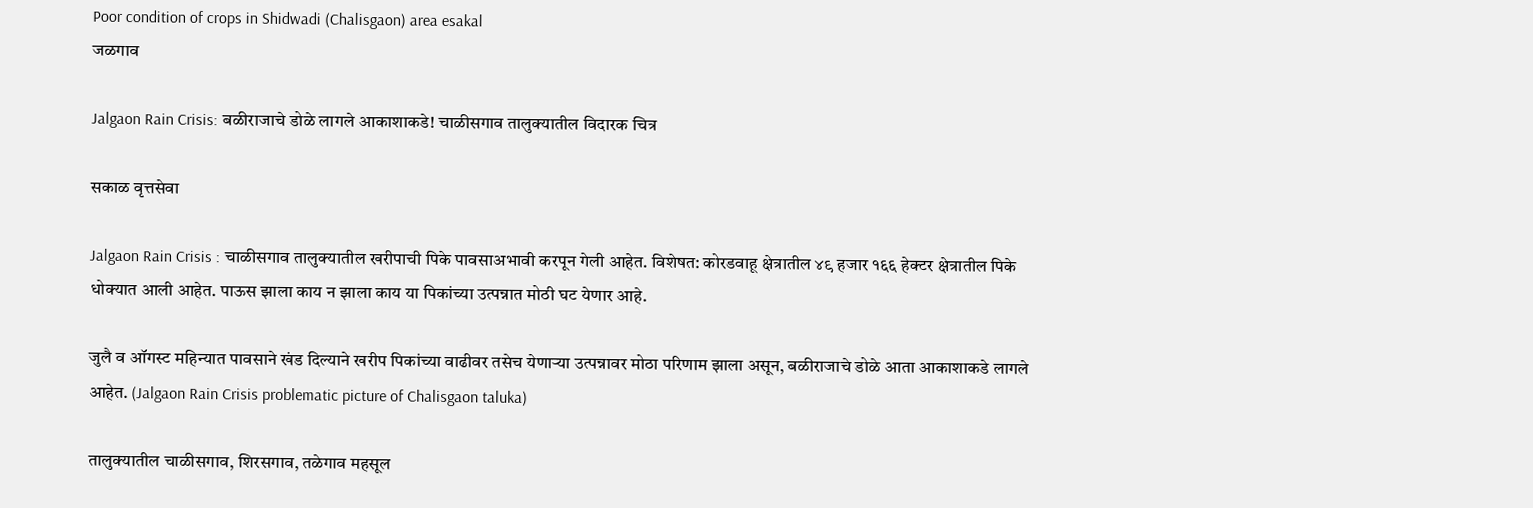Poor condition of crops in Shidwadi (Chalisgaon) area esakal
जळगाव

Jalgaon Rain Crisis: बळीराजाचे डोळे लागले आकाशाकडे! चाळीसगाव तालुक्यातील विदारक चित्र

सकाळ वृत्तसेवा

Jalgaon Rain Crisis : चाळीसगाव तालुक्यातील खरीपाची पिके पावसाअभावी करपून गेली आहेत. विशेषत: कोरडवाहू क्षेत्रातील ४९ हजार १६६ हेक्टर क्षेत्रातील पिके धोक्यात आली आहेत. पाऊस झाला काय न झाला काय या पिकांच्या उत्पन्नात मोठी घट येणार आहे.

जुलै व ऑगस्ट महिन्यात पावसाने खंड दिल्याने खरीप पिकांच्या वाढीवर तसेच येणाऱ्या उत्पन्नावर मोठा परिणाम झाला असून, बळीराजाचे डोळे आता आकाशाकडे लागले आहेत. (Jalgaon Rain Crisis problematic picture of Chalisgaon taluka)

तालुक्यातील चाळीसगाव, शिरसगाव, तळेगाव महसूल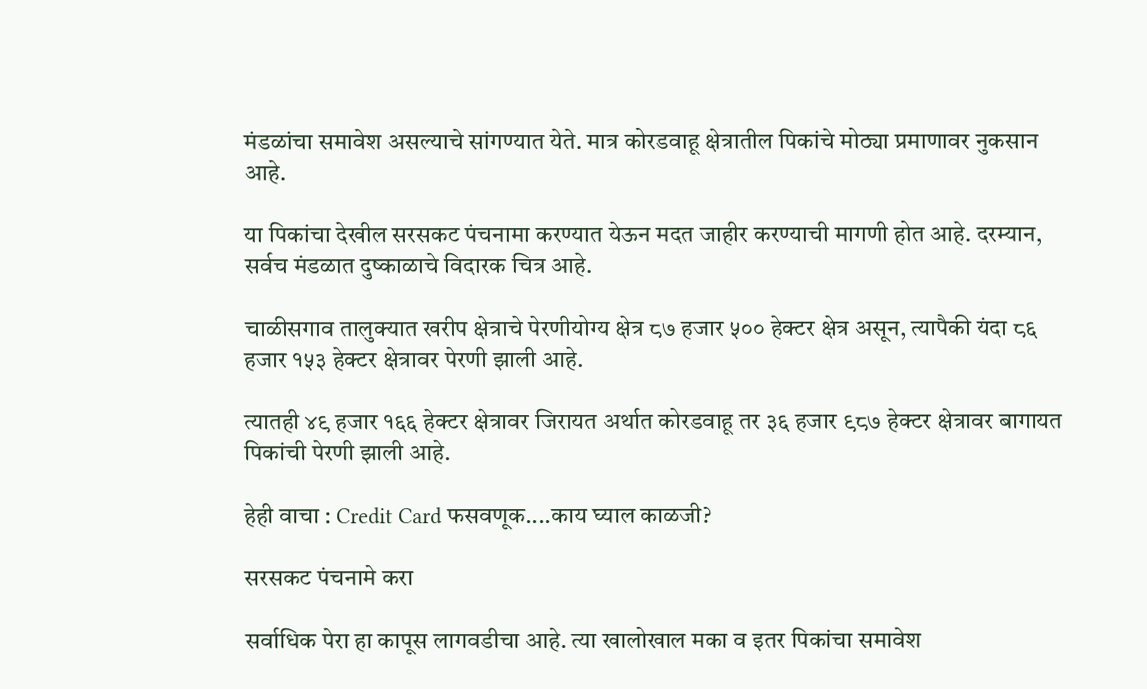मंडळांचा समावेश असल्याचे सांगण्यात येते. मात्र कोरडवाहू क्षेत्रातील पिकांचे मोठ्या प्रमाणावर नुकसान आहे.

या पिकांचा देखील सरसकट पंचनामा करण्यात येऊन मदत जाहीर करण्याची मागणी होत आहे. दरम्यान, सर्वच मंडळात दुष्काळाचे विदारक चित्र आहे.

चाळीसगाव तालुक्यात खरीप क्षेत्राचे पेरणीयोग्य क्षेत्र ८७ हजार ५०० हेक्टर क्षेत्र असून, त्यापैकी यंदा ८६ हजार १५३ हेक्टर क्षेत्रावर पेरणी झाली आहे.

त्यातही ४९ हजार १६६ हेक्टर क्षेत्रावर जिरायत अर्थात कोरडवाहू तर ३६ हजार ९८७ हेक्टर क्षेत्रावर बागायत पिकांची पेरणी झाली आहे.

हेही वाचा : Credit Card फसवणूक....काय घ्याल काळजी?

सरसकट पंचनामे करा

सर्वाधिक पेरा हा कापूस लागवडीचा आहे. त्या खालोखाल मका व इतर पिकांचा समावेश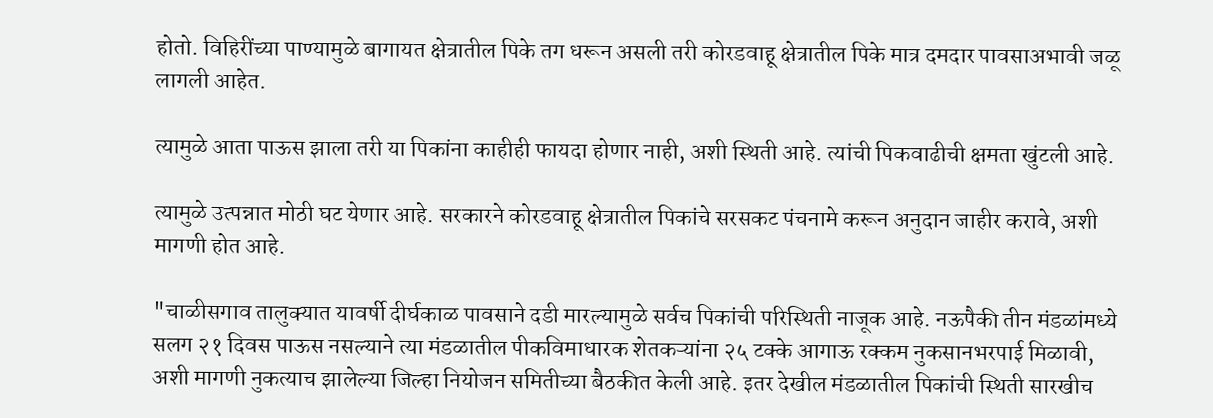होतो. विहिरींच्या पाण्यामुळे बागायत क्षेत्रातील पिके तग धरून असली तरी कोरडवाहू क्षेत्रातील पिके मात्र दमदार पावसाअभावी जळू लागली आहेत.

त्यामुळे आता पाऊस झाला तरी या पिकांना काहीही फायदा होणार नाही, अशी स्थिती आहे. त्यांची पिकवाढीची क्षमता खुंटली आहे.

त्यामुळे उत्पन्नात मोठी घट येणार आहे. सरकारने कोरडवाहू क्षेत्रातील पिकांचे सरसकट पंचनामे करून अनुदान जाहीर करावे, अशी मागणी होत आहे.

"चाळीसगाव तालुक्यात यावर्षी दीर्घकाळ पावसाने दडी मारल्यामुळे सर्वच पिकांची परिस्थिती नाजूक आहे. नऊपैकी तीन मंडळांमध्ये सलग २१ दिवस पाऊस नसल्याने त्या मंडळातील पीकविमाधारक शेतकऱ्यांना २५ टक्के आगाऊ रक्कम नुकसानभरपाई मिळावी, अशी मागणी नुकत्याच झालेल्या जिल्हा नियोजन समितीच्या बैठकीत केली आहे. इतर देखील मंडळातील पिकांची स्थिती सारखीच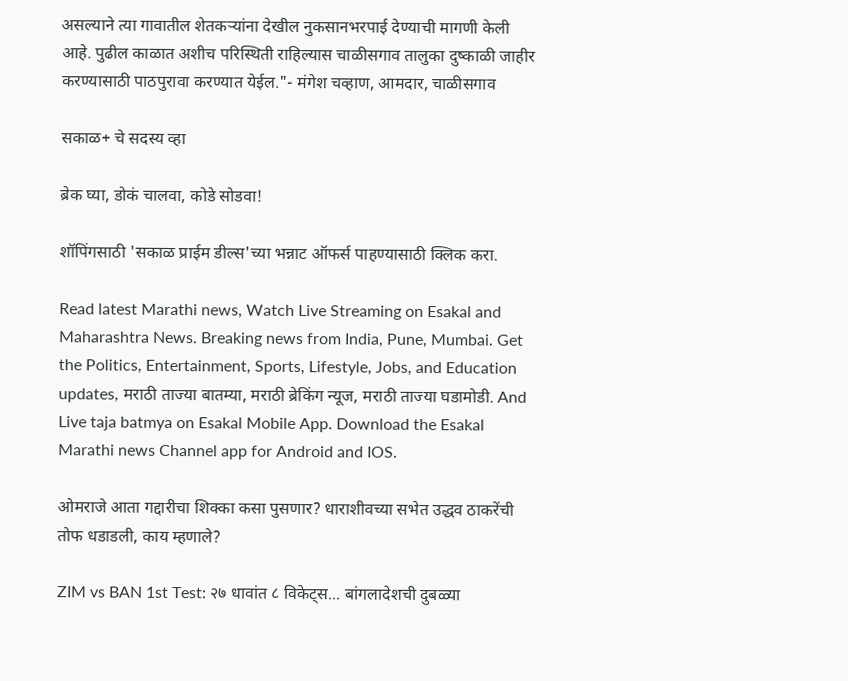असल्याने त्या गावातील शेतकऱ्यांना देखील नुकसानभरपाई देण्याची मागणी केली आहे. पुढील काळात अशीच परिस्थिती राहिल्यास चाळीसगाव तालुका दुष्काळी जाहीर करण्यासाठी पाठपुरावा करण्यात येईल."- मंगेश चव्हाण, आमदार, चाळीसगाव

सकाळ+ चे सदस्य व्हा

ब्रेक घ्या, डोकं चालवा, कोडे सोडवा!

शॉपिंगसाठी 'सकाळ प्राईम डील्स'च्या भन्नाट ऑफर्स पाहण्यासाठी क्लिक करा.

Read latest Marathi news, Watch Live Streaming on Esakal and Maharashtra News. Breaking news from India, Pune, Mumbai. Get the Politics, Entertainment, Sports, Lifestyle, Jobs, and Education updates, मराठी ताज्या बातम्या, मराठी ब्रेकिंग न्यूज, मराठी ताज्या घडामोडी. And Live taja batmya on Esakal Mobile App. Download the Esakal Marathi news Channel app for Android and IOS.

ओमराजे आता गद्दारीचा शिक्का कसा पुसणार? धाराशीवच्या सभेत उद्धव ठाकरेंची तोफ धडाडली, काय म्हणाले?

ZIM vs BAN 1st Test: २७ धावांत ८ विकेट्स... बांगलादेशची दुबळ्या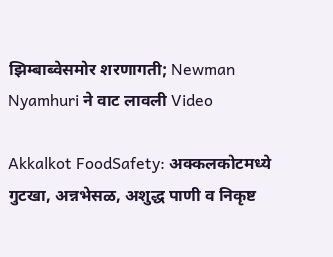झिम्बाब्वेसमोर शरणागती; Newman Nyamhuri ने वाट लावली Video

Akkalkot FoodSafety: अक्कलकोटमध्ये गुटखा, अन्नभेसळ, अशुद्ध पाणी व निकृष्ट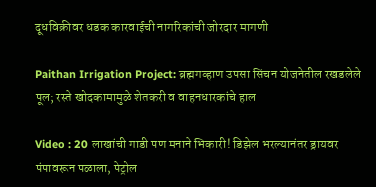दूधविक्रीवर धडक कारवाईची नागरिकांची जोरदार मागणी

Paithan Irrigation Project: ब्रह्मगव्हाण उपसा सिंचन योजनेतील रखडलेले पूल; रस्ते खोदकामामुळे शेतकरी व वाहनधारकांचे हाल

Video : 20 लाखांची गाडी पण मनाने भिकारी! डिझेल भरल्यानंतर ड्रायवर पंपावरून पळाला, पेट्रोल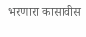भरणारा कासावीस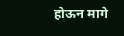होऊन मागे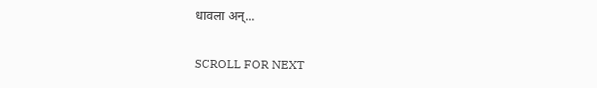धावला अन्...

SCROLL FOR NEXT